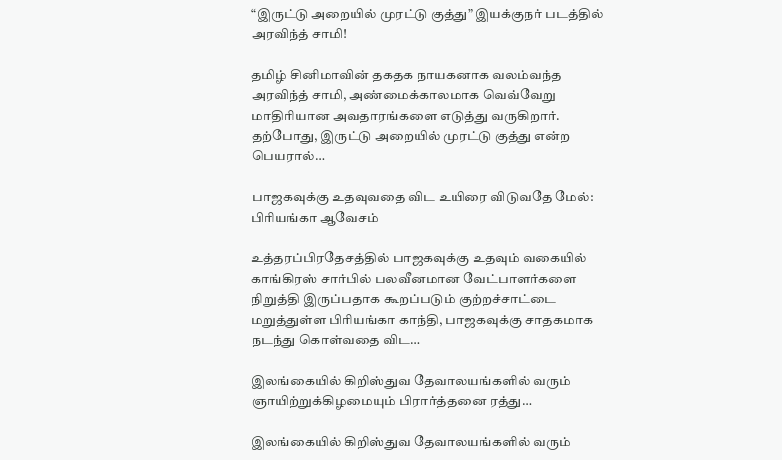“இருட்டு அறையில் முரட்டு குத்து” இயக்குநர் படத்தில் அரவிந்த் சாமி!

தமிழ் சினிமாவின் தகதக நாயகனாக வலம்வந்த அரவிந்த் சாமி, அண்மைக்காலமாக வெவ்வேறு மாதிரியான அவதாரங்களை எடுத்து வருகிறார். தற்போது, இருட்டு அறையில் முரட்டு குத்து என்ற பெயரால்…

பாஜகவுக்கு உதவுவதை விட உயிரை விடுவதே மேல்: பிரியங்கா ஆவேசம்

உத்தரப்பிரதேசத்தில் பாஜகவுக்கு உதவும் வகையில் காங்கிரஸ் சார்பில் பலவீனமான வேட்பாளர்களை நிறுத்தி இருப்பதாக கூறப்படும் குற்றச்சாட்டை மறுத்துள்ள பிரியங்கா காந்தி, பாஜகவுக்கு சாதகமாக நடந்து கொள்வதை விட…

இலங்கையில் கிறிஸ்துவ தேவாலயங்களில் வரும் ஞாயிற்றுக்கிழமையும் பிரார்த்தனை ரத்து…

இலங்கையில் கிறிஸ்துவ தேவாலயங்களில் வரும்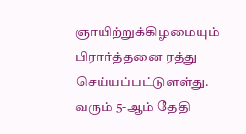ஞாயிற்றுக்கிழமையும் பிரார்த்தனை ரத்து செய்யப்பட்டுளள்து. வரும் 5-ஆம் தேதி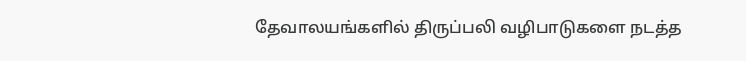தேவாலயங்களில் திருப்பலி வழிபாடுகளை நடத்த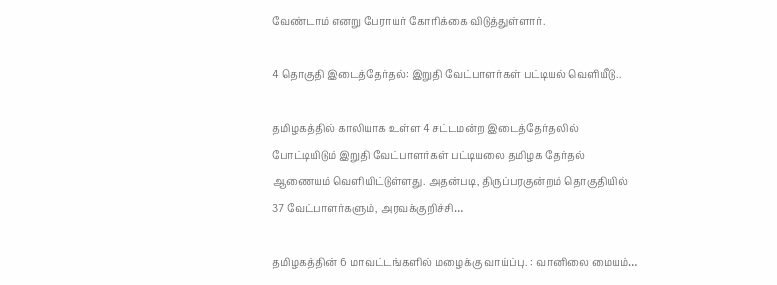வேண்டாம் எனறு பேராயர் கோரிக்கை விடுத்துள்ளார்.

4 தொகுதி இடைத்தேர்தல்: இறுதி வேட்பாளர்கள் பட்டியல் வெளியீடு..

தமிழகத்தில் காலியாக உள்ள 4 சட்டமன்ற இடைத்தேர்தலில் போட்டியிடும் இறுதி வேட்பாளர்கள் பட்டியலை தமிழக தேர்தல் ஆணையம் வெளியிட்டுள்ளது. அதன்படி, திருப்பரகுன்றம் தொகுதியில் 37 வேட்பாளர்களும், அரவக்குறிச்சி…

தமிழகத்தின் 6 மாவட்டங்களில் மழைக்கு வாய்ப்பு. : வானிலை மையம்…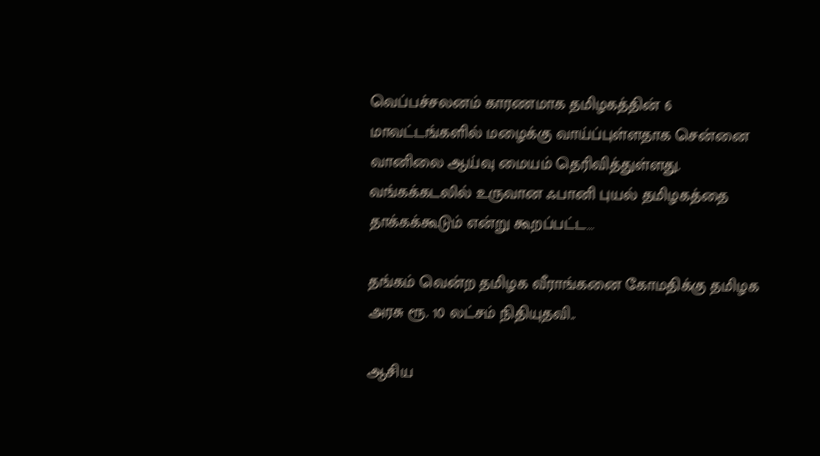வெப்பச்சலனம் காரணமாக தமிழகத்தின் 6 மாவட்டங்களில் மழைக்கு வாய்ப்புள்ளதாக சென்னை வானிலை ஆய்வு மையம் தெரிவித்துள்ளது. வங்கக்கடலில் உருவான ஃபானி புயல் தமிழகத்தை தாக்கக்கூடும் என்று கூறப்பட்ட…

தங்கம் வென்ற தமிழக வீராங்கனை கோமதிக்கு தமிழக அரசு ரூ. 10 லட்சம் நிதியுதவி..

ஆசிய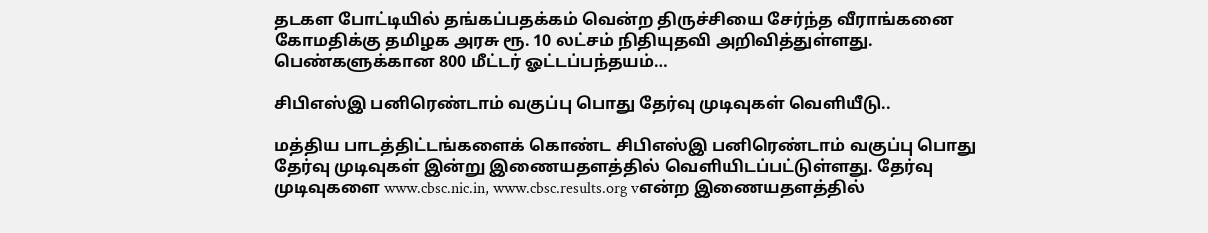தடகள போட்டியில் தங்கப்பதக்கம் வென்ற திருச்சியை சேர்ந்த வீராங்கனை கோமதிக்கு தமிழக அரசு ரூ. 10 லட்சம் நிதியுதவி அறிவித்துள்ளது. பெண்களுக்கான 800 மீட்டர் ஓட்டப்பந்தயம்…

சிபிஎஸ்இ பனிரெண்டாம் வகுப்பு பொது தேர்வு முடிவுகள் வெளியீடு..

மத்திய பாடத்திட்டங்களைக் கொண்ட சிபிஎஸ்இ பனிரெண்டாம் வகுப்பு பொது  தேர்வு முடிவுகள் இன்று இணையதளத்தில் வெளியிடப்பட்டுள்ளது. தேர்வு முடிவுகளை www.cbsc.nic.in, www.cbsc.results.org vஎன்ற இணையதளத்தில்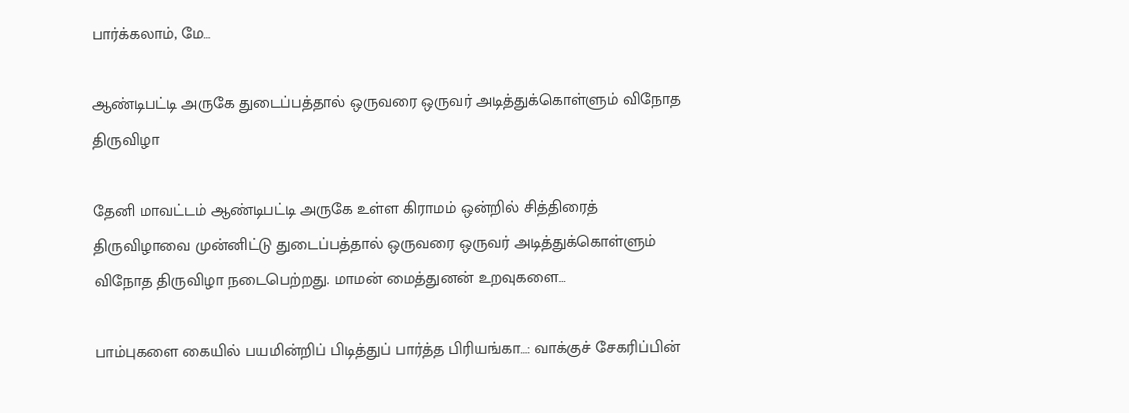பார்க்கலாம், மே…

ஆண்டிபட்டி அருகே துடைப்பத்தால் ஒருவரை ஒருவர் அடித்துக்கொள்ளும் விநோத திருவிழா

தேனி மாவட்டம் ஆண்டிபட்டி அருகே உள்ள கிராமம் ஒன்றில் சித்திரைத் திருவிழாவை முன்னிட்டு துடைப்பத்தால் ஒருவரை ஒருவர் அடித்துக்கொள்ளும் விநோத திருவிழா நடைபெற்றது. மாமன் மைத்துனன் உறவுகளை…

பாம்புகளை கையில் பயமின்றிப் பிடித்துப் பார்த்த பிரியங்கா…: வாக்குச் சேகரிப்பின்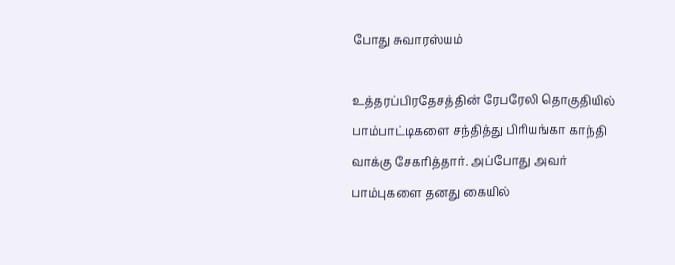போது சுவாரஸ்யம்

உத்தரப்பிரதேசத்தின் ரேபரேலி தொகுதியில் பாம்பாட்டிகளை சந்தித்து பிரியங்கா காந்தி வாக்கு சேகரித்தார். அப்போது அவர் பாம்புகளை தனது கையில்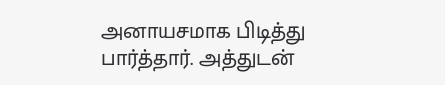அனாயசமாக பிடித்து பார்த்தார். அத்துடன்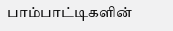பாம்பாட்டிகளின்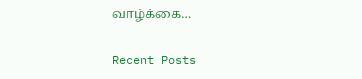வாழ்க்கை…

Recent Posts